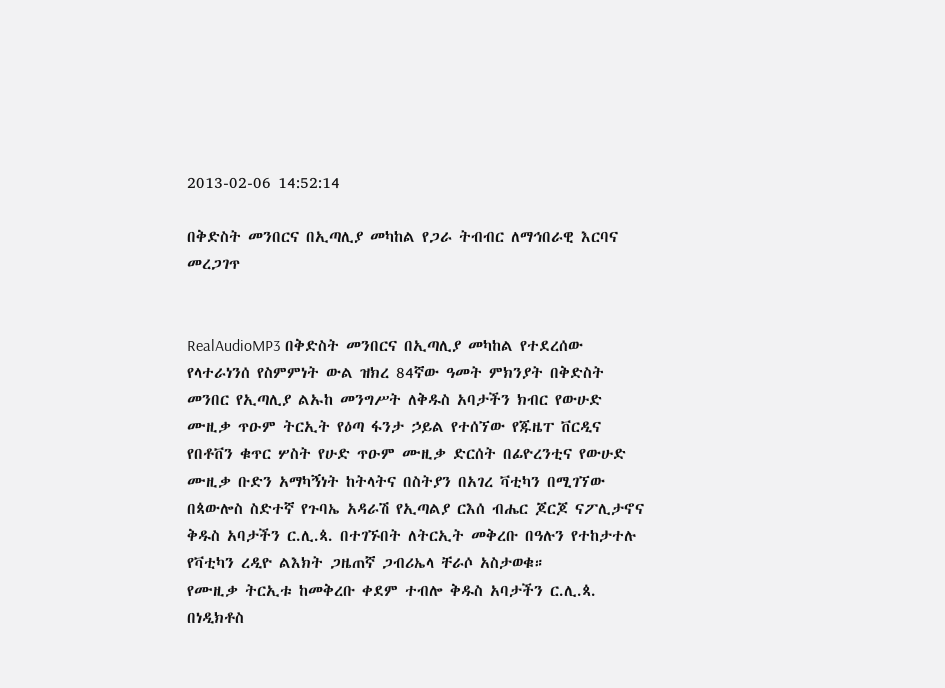2013-02-06 14:52:14

በቅድስት መንበርና በኢጣሊያ መካከል የጋራ ትብብር ለማኅበራዊ እርባና መረጋገጥ


RealAudioMP3 በቅድስት መንበርና በኢጣሊያ መካከል የተደረሰው የላተራነንሰ የስምምነት ውል ዝክረ 84ኛው ዓመት ምክንያት በቅድስት መንበር የኢጣሊያ ልኡከ መንግሥት ለቅዱስ አባታችን ክብር የውሁድ ሙዚቃ ጥዑም ትርኢት የዕጣ ፋንታ ኃይል የተሰኘው የጁዜፐ ቨርዲና የበቶቨን ቁጥር ሦስት የሁድ ጥዑም ሙዚቃ ድርሰት በፊዮረንቲና የውሁድ ሙዚቃ ቡድን አማካኝነት ከትላትና በስትያን በአገረ ቫቲካን በሚገኘው በጳውሎስ ስድተኛ የጉባኤ አዳራሽ የኢጣልያ ርእሰ ብሔር ጆርጆ ናፖሊታኖና ቅዱስ አባታችን ር.ሊ.ጳ. በተገኙበት ለትርኢት መቅረቡ በዓሉን የተከታተሉ የቫቲካን ረዲዮ ልእክት ጋዜጠኛ ጋብሪኤላ ቸራሶ አስታወቁ።
የሙዚቃ ትርኢቱ ከመቅረቡ ቀደም ተብሎ ቅዱስ አባታችን ር.ሊ.ጳ. በነዲክቶስ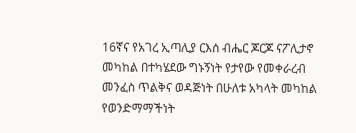16ኛና የአገረ ኢጣሊያ ርእሰ ብሔር ጆርጆ ናፖሊታኖ መካከል በተካሄደው ግኑኝነት የታየው የመቀራረብ መንፈስ ጥልቅና ወዳጅነት በሁለቱ አካላት መካከል የወንድማማችነት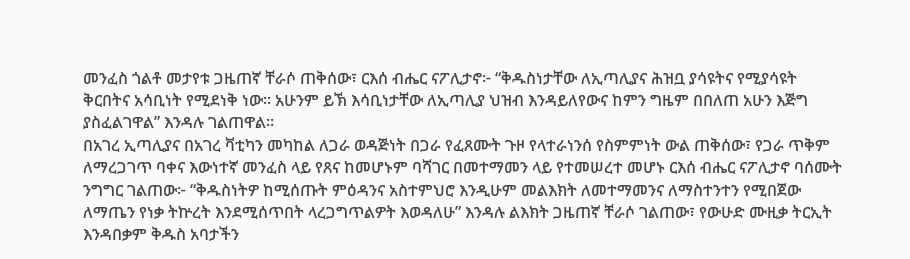መንፈስ ጎልቶ መታየቱ ጋዜጠኛ ቸራሶ ጠቅሰው፣ ርእሰ ብሔር ናፖሊታኖ፦ “ቅዱስነታቸው ለኢጣሊያና ሕዝቧ ያሳዩትና የሚያሳዩት ቅርበትና አሳቢነት የሚደነቅ ነው። አሁንም ይኽ እሳቢነታቸው ለኢጣሊያ ህዝብ እንዳይለየውና ከምን ግዜም በበለጠ አሁን እጅግ ያስፈልገዋል” እንዳሉ ገልጠዋል።
በአገረ ኢጣሊያና በአገረ ቫቲካን መካከል ለጋራ ወዳጅነት በጋራ የፈጸሙት ጉዞ የላተራነንሰ የስምምነት ውል ጠቅሰው፣ የጋራ ጥቅም ለማረጋገጥ ባቀና እውነተኛ መንፈስ ላይ የጸና ከመሆኑም ባሻገር በመተማመን ላይ የተመሠረተ መሆኑ ርእሰ ብሔር ናፖሊታኖ ባሰሙት ንግግር ገልጠው፦ “ቅዱስነትዎ ከሚሰጡት ምዕዳንና አስተምህሮ እንዲሁም መልእክት ለመተማመንና ለማስተንተን የሚበጀው ለማጤን የነቃ ትኵረት እንደሚሰጥበት ላረጋግጥልዎት እወዳለሁ” እንዳሉ ልእክት ጋዜጠኛ ቸራሶ ገልጠው፣ የውሁድ ሙዚቃ ትርኢት እንዳበቃም ቅዱስ አባታችን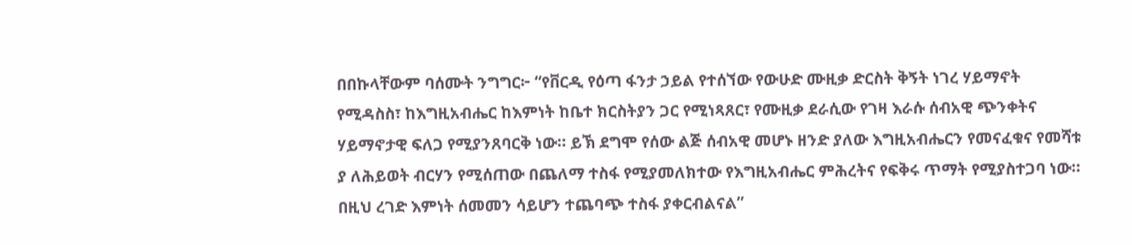በበኩላቸውም ባሰሙት ንግግር፦ “የቨርዲ የዕጣ ፋንታ ኃይል የተሰኘው የውሁድ ሙዚቃ ድርስት ቅኝት ነገረ ሃይማኖት የሚዳስስ፣ ከእግዚአብሔር ከእምነት ከቤተ ክርስትያን ጋር የሚነጻጸር፣ የሙዚቃ ደራሲው የገዛ እራሱ ሰብአዊ ጭንቀትና ሃይማኖታዊ ፍለጋ የሚያንጸባርቅ ነው። ይኽ ደግሞ የሰው ልጅ ሰብአዊ መሆኑ ዘንድ ያለው እግዚአብሔርን የመናፈቁና የመሻቱ ያ ለሕይወት ብርሃን የሚሰጠው በጨለማ ተስፋ የሚያመለክተው የእግዚአብሔር ምሕረትና የፍቅሩ ጥማት የሚያስተጋባ ነው። በዚህ ረገድ እምነት ሰመመን ሳይሆን ተጨባጭ ተስፋ ያቀርብልናል”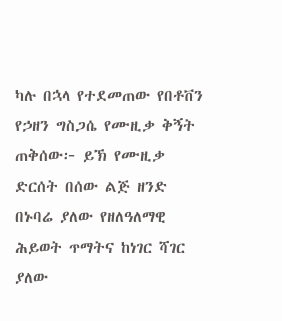ካሉ በኋላ የተደመጠው የበቶቨን የኃዘን ግስጋሴ የሙዚቃ ቅኝት ጠቅሰው፦ ይኽ የሙዚቃ ድርሰት በሰው ልጅ ዘንድ በኑባሬ ያለው የዘለዓለማዊ ሕይወት ጥማትና ከነገር ሻገር ያለው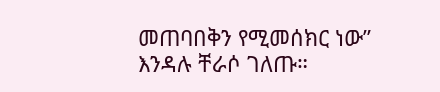መጠባበቅን የሚመሰክር ነው” እንዳሉ ቸራሶ ገለጡ።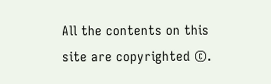All the contents on this site are copyrighted ©.